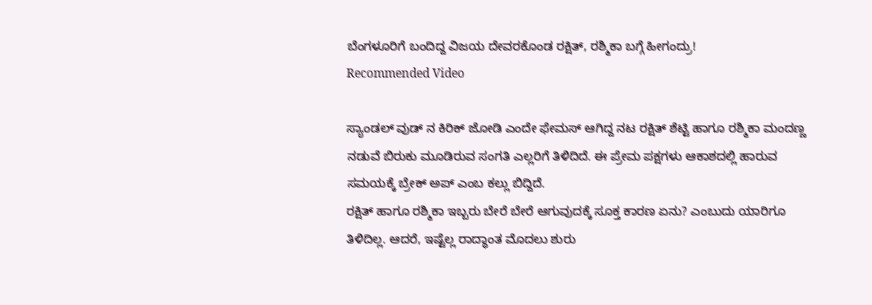ಬೆಂಗಳೂರಿಗೆ ಬಂದಿದ್ದ ವಿಜಯ ದೇವರಕೊಂಡ ರಕ್ಷಿತ್, ರಶ್ಮಿಕಾ ಬಗ್ಗೆ ಹೀಗಂದ್ರು!
Recommended Video

ಸ್ಯಾಂಡಲ್ ವುಡ್ ನ ಕಿರಿಕ್ ಜೋಡಿ ಎಂದೇ ಫೇಮಸ್ ಆಗಿದ್ದ ನಟ ರಕ್ಷಿತ್ ಶೆಟ್ಟಿ ಹಾಗೂ ರಶ್ಮಿಕಾ ಮಂದಣ್ಣ ನಡುವೆ ಬಿರುಕು ಮೂಡಿರುವ ಸಂಗತಿ ಎಲ್ಲರಿಗೆ ತಿಳಿದಿದೆ. ಈ ಪ್ರೇಮ ಪಕ್ಷಗಳು ಆಕಾಶದಲ್ಲಿ ಹಾರುವ ಸಮಯಕ್ಕೆ ಬ್ರೇಕ್ ಅಪ್ ಎಂಬ ಕಲ್ಲು ಬಿದ್ದಿದೆ.
ರಕ್ಷಿತ್ ಹಾಗೂ ರಶ್ಮಿಕಾ ಇಬ್ಬರು ಬೇರೆ ಬೇರೆ ಆಗುವುದಕ್ಕೆ ಸೂಕ್ತ ಕಾರಣ ಏನು? ಎಂಬುದು ಯಾರಿಗೂ ತಿಳಿದಿಲ್ಲ. ಆದರೆ, ಇಷ್ಟೆಲ್ಲ ರಾದ್ಧಾಂತ ಮೊದಲು ಶುರು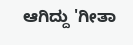ಆಗಿದ್ದು 'ಗೀತಾ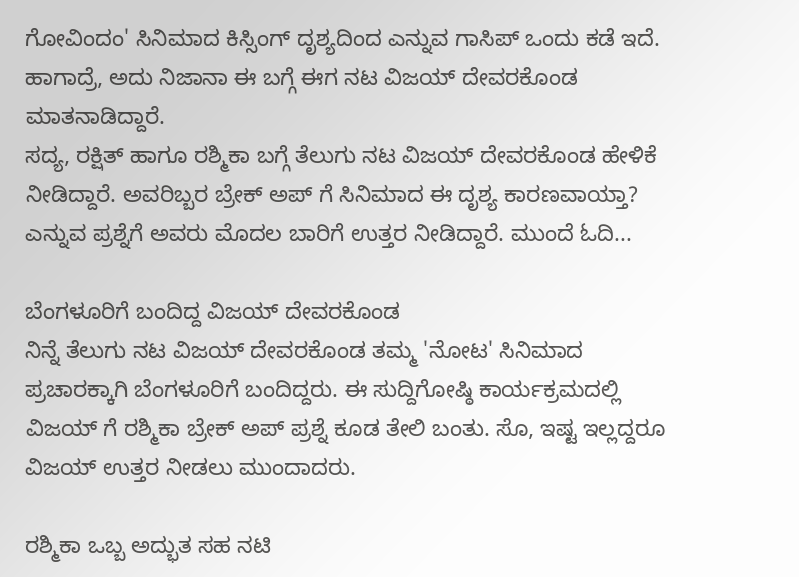ಗೋವಿಂದಂ' ಸಿನಿಮಾದ ಕಿಸ್ಸಿಂಗ್ ದೃಶ್ಯದಿಂದ ಎನ್ನುವ ಗಾಸಿಪ್ ಒಂದು ಕಡೆ ಇದೆ. ಹಾಗಾದ್ರೆ, ಅದು ನಿಜಾನಾ ಈ ಬಗ್ಗೆ ಈಗ ನಟ ವಿಜಯ್ ದೇವರಕೊಂಡ ಮಾತನಾಡಿದ್ದಾರೆ.
ಸದ್ಯ, ರಕ್ಷಿತ್ ಹಾಗೂ ರಶ್ಮಿಕಾ ಬಗ್ಗೆ ತೆಲುಗು ನಟ ವಿಜಯ್ ದೇವರಕೊಂಡ ಹೇಳಿಕೆ ನೀಡಿದ್ದಾರೆ. ಅವರಿಬ್ಬರ ಬ್ರೇಕ್ ಅಪ್ ಗೆ ಸಿನಿಮಾದ ಈ ದೃಶ್ಯ ಕಾರಣವಾಯ್ತಾ? ಎನ್ನುವ ಪ್ರಶ್ನೆಗೆ ಅವರು ಮೊದಲ ಬಾರಿಗೆ ಉತ್ತರ ನೀಡಿದ್ದಾರೆ. ಮುಂದೆ ಓದಿ...

ಬೆಂಗಳೂರಿಗೆ ಬಂದಿದ್ದ ವಿಜಯ್ ದೇವರಕೊಂಡ
ನಿನ್ನೆ ತೆಲುಗು ನಟ ವಿಜಯ್ ದೇವರಕೊಂಡ ತಮ್ಮ 'ನೋಟ' ಸಿನಿಮಾದ ಪ್ರಚಾರಕ್ಕಾಗಿ ಬೆಂಗಳೂರಿಗೆ ಬಂದಿದ್ದರು. ಈ ಸುದ್ದಿಗೋಷ್ಠಿ ಕಾರ್ಯಕ್ರಮದಲ್ಲಿ ವಿಜಯ್ ಗೆ ರಶ್ಮಿಕಾ ಬ್ರೇಕ್ ಅಪ್ ಪ್ರಶ್ನೆ ಕೂಡ ತೇಲಿ ಬಂತು. ಸೊ, ಇಷ್ಟ ಇಲ್ಲದ್ದರೂ ವಿಜಯ್ ಉತ್ತರ ನೀಡಲು ಮುಂದಾದರು.

ರಶ್ಮಿಕಾ ಒಬ್ಬ ಅದ್ಭುತ ಸಹ ನಟಿ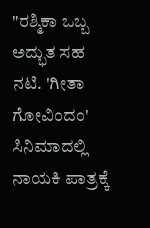"ರಶ್ಮಿಕಾ ಒಬ್ಬ ಅದ್ಭುತ ಸಹ ನಟಿ. 'ಗೀತಾ ಗೋವಿಂದಂ' ಸಿನಿಮಾದಲ್ಲಿ ನಾಯಕಿ ಪಾತ್ರಕ್ಕೆ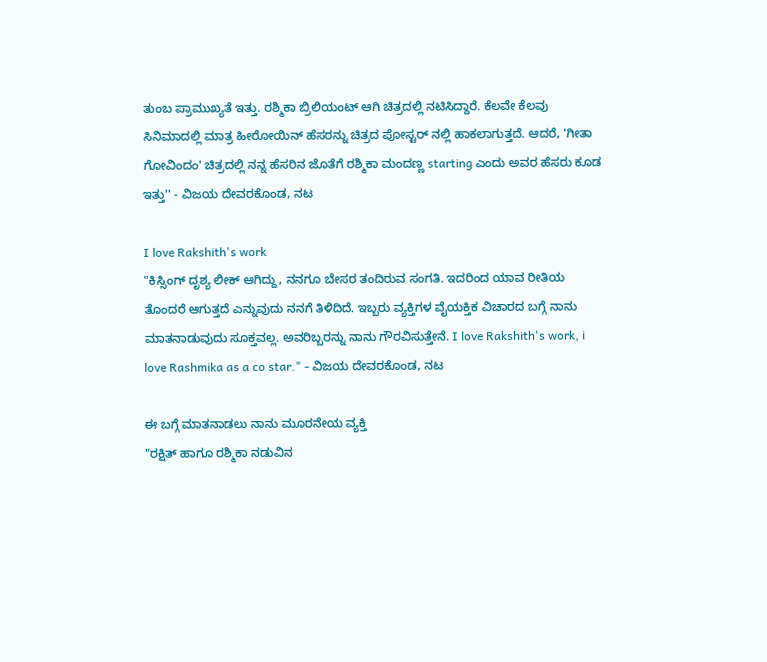ತುಂಬ ಪ್ರಾಮುಖ್ಯತೆ ಇತ್ತು. ರಶ್ಮಿಕಾ ಬ್ರಿಲಿಯಂಟ್ ಆಗಿ ಚಿತ್ರದಲ್ಲಿ ನಟಿಸಿದ್ದಾರೆ. ಕೆಲವೇ ಕೆಲವು ಸಿನಿಮಾದಲ್ಲಿ ಮಾತ್ರ ಹೀರೋಯಿನ್ ಹೆಸರನ್ನು ಚಿತ್ರದ ಪೋಸ್ಟರ್ ನಲ್ಲಿ ಹಾಕಲಾಗುತ್ತದೆ. ಆದರೆ, 'ಗೀತಾ ಗೋವಿಂದಂ' ಚಿತ್ರದಲ್ಲಿ ನನ್ನ ಹೆಸರಿನ ಜೊತೆಗೆ ರಶ್ಮಿಕಾ ಮಂದಣ್ಣ starting ಎಂದು ಅವರ ಹೆಸರು ಕೂಡ ಇತ್ತು'' - ವಿಜಯ ದೇವರಕೊಂಡ, ನಟ

I love Rakshith's work
"ಕಿಸ್ಸಿಂಗ್ ದೃಶ್ಯ ಲೀಕ್ ಆಗಿದ್ದು, ನನಗೂ ಬೇಸರ ತಂದಿರುವ ಸಂಗತಿ. ಇದರಿಂದ ಯಾವ ರೀತಿಯ ತೊಂದರೆ ಆಗುತ್ತದೆ ಎನ್ನುವುದು ನನಗೆ ತಿಳಿದಿದೆ. ಇಬ್ಬರು ವ್ಯಕ್ತಿಗಳ ವೈಯಕ್ತಿಕ ವಿಚಾರದ ಬಗ್ಗೆ ನಾನು ಮಾತನಾಡುವುದು ಸೂಕ್ತವಲ್ಲ. ಅವರಿಬ್ಬರನ್ನು ನಾನು ಗೌರವಿಸುತ್ತೇನೆ. I love Rakshith's work, i love Rashmika as a co star." - ವಿಜಯ ದೇವರಕೊಂಡ, ನಟ

ಈ ಬಗ್ಗೆ ಮಾತನಾಡಲು ನಾನು ಮೂರನೇಯ ವ್ಯಕ್ತಿ
"ರಕ್ಷಿತ್ ಹಾಗೂ ರಶ್ಮಿಕಾ ನಡುವಿನ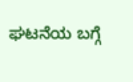ಘಟನೆಯ ಬಗ್ಗೆ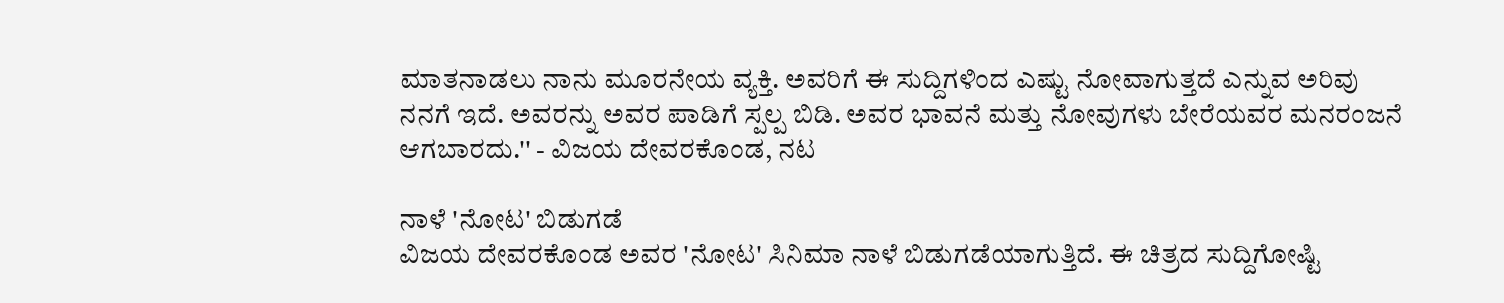ಮಾತನಾಡಲು ನಾನು ಮೂರನೇಯ ವ್ಯಕ್ತಿ. ಅವರಿಗೆ ಈ ಸುದ್ದಿಗಳಿಂದ ಎಷ್ಟು ನೋವಾಗುತ್ತದೆ ಎನ್ನುವ ಅರಿವು ನನಗೆ ಇದೆ. ಅವರನ್ನು ಅವರ ಪಾಡಿಗೆ ಸ್ಪಲ್ಪ ಬಿಡಿ. ಅವರ ಭಾವನೆ ಮತ್ತು ನೋವುಗಳು ಬೇರೆಯವರ ಮನರಂಜನೆ ಆಗಬಾರದು.'' - ವಿಜಯ ದೇವರಕೊಂಡ, ನಟ

ನಾಳೆ 'ನೋಟ' ಬಿಡುಗಡೆ
ವಿಜಯ ದೇವರಕೊಂಡ ಅವರ 'ನೋಟ' ಸಿನಿಮಾ ನಾಳೆ ಬಿಡುಗಡೆಯಾಗುತ್ತಿದೆ. ಈ ಚಿತ್ರದ ಸುದ್ದಿಗೋಷ್ಟಿ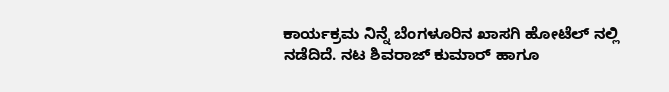ಕಾರ್ಯಕ್ರಮ ನಿನ್ನೆ ಬೆಂಗಳೂರಿನ ಖಾಸಗಿ ಹೋಟೆಲ್ ನಲ್ಲಿ ನಡೆದಿದೆ. ನಟ ಶಿವರಾಜ್ ಕುಮಾರ್ ಹಾಗೂ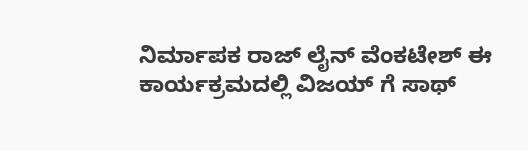ನಿರ್ಮಾಪಕ ರಾಜ್ ಲೈನ್ ವೆಂಕಟೇಶ್ ಈ ಕಾರ್ಯಕ್ರಮದಲ್ಲಿ ವಿಜಯ್ ಗೆ ಸಾಥ್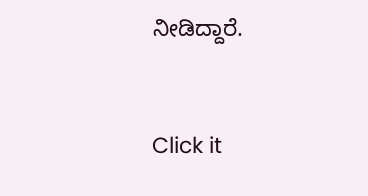ನೀಡಿದ್ದಾರೆ.


Click it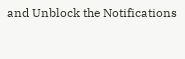and Unblock the Notifications